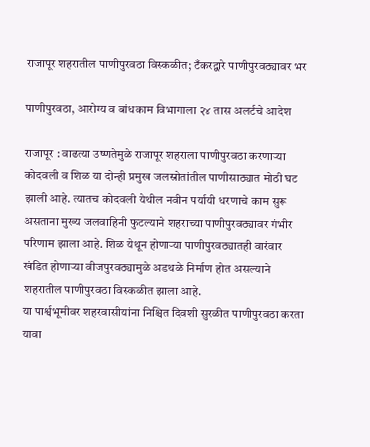राजापूर शहरातील पाणीपुरवठा विस्कळीत; टँकरद्वारे पाणीपुरवठ्यावर भर

पाणीपुरवठा, आरोग्य व बांधकाम विभागाला २४ तास अलर्टचे आदेश

राजापूर : वाढत्या उष्णतेमुळे राजापूर शहराला पाणीपुरवठा करणाऱ्या कोदवली व शिळ या दोन्ही प्रमुख जलस्रोतांतील पाणीसाठ्यात मोठी घट झाली आहे. त्यातच कोदवली येथील नवीन पर्यायी धरणाचे काम सुरू असताना मुख्य जलवाहिनी फुटल्याने शहराच्या पाणीपुरवठ्यावर गंभीर परिणाम झाला आहे. शिळ येथून होणाऱ्या पाणीपुरवठ्यातही वारंवार खंडित होणाऱ्या वीजपुरवठ्यामुळे अडथळे निर्माण होत असल्याने शहरातील पाणीपुरवठा विस्कळीत झाला आहे.
या पार्श्वभूमीवर शहरवासीयांना निश्चित दिवशी सुरळीत पाणीपुरवठा करता यावा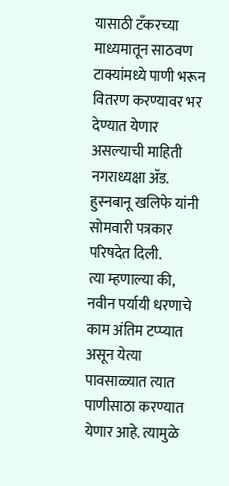यासाठी टँकरच्या माध्यमातून साठवण टाक्यांमध्ये पाणी भरून वितरण करण्यावर भर देण्यात येणार असल्याची माहिती नगराध्यक्षा ॲड. हुस्नबानू खलिफे यांनी सोमवारी पत्रकार परिषदेत दिली.
त्या म्हणाल्या की, नवीन पर्यायी धरणाचे काम अंतिम टप्प्यात असून येत्या पावसाळ्यात त्यात पाणीसाठा करण्यात येणार आहे. त्यामुळे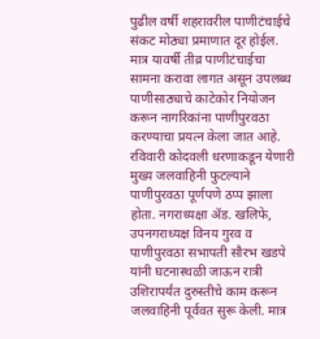पुढील वर्षी शहरावरील पाणीटंचाईचे संकट मोठ्या प्रमाणात दूर होईल. मात्र यावर्षी तीव्र पाणीटंचाईचा सामना करावा लागत असून उपलब्ध पाणीसाठ्याचे काटेकोर नियोजन करून नागरिकांना पाणीपुरवठा करण्याचा प्रयत्न केला जात आहे.
रविवारी कोदवली धरणाकडून येणारी मुख्य जलवाहिनी फुटल्याने पाणीपुरवठा पूर्णपणे ठप्प झाला होता. नगराध्यक्षा ॲड. खलिफे, उपनगराध्यक्ष विनय गुरव व पाणीपुरवठा सभापती सौरभ खडपे यांनी घटनास्थळी जाऊन रात्री उशिरापर्यंत दुरुस्तीचे काम करून जलवाहिनी पूर्ववत सुरू केली. मात्र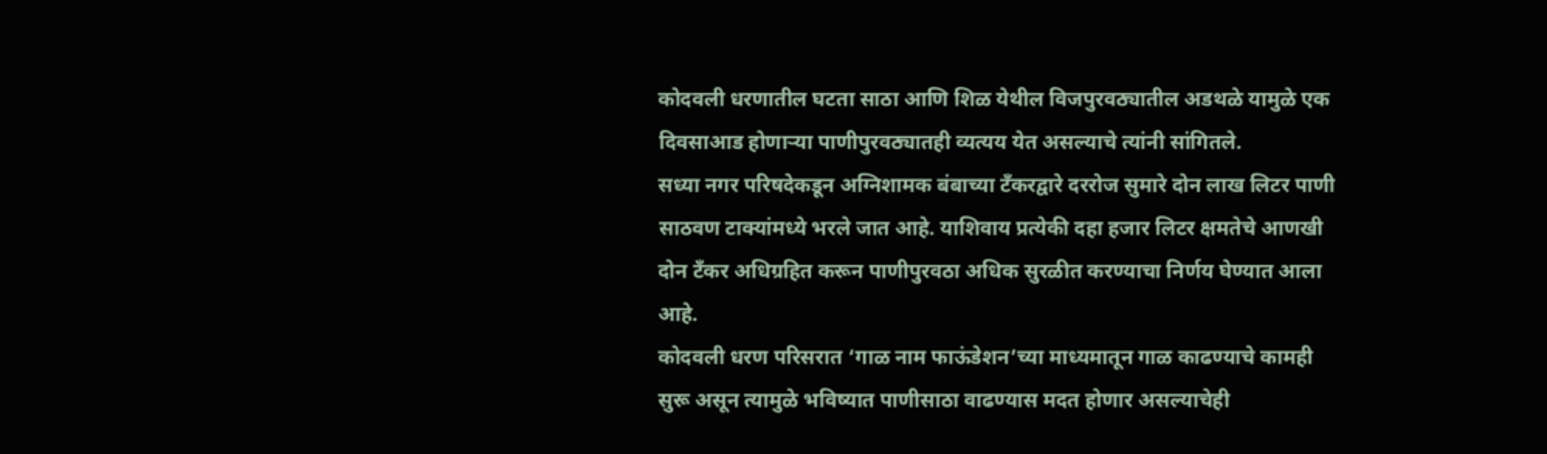कोदवली धरणातील घटता साठा आणि शिळ येथील विजपुरवठ्यातील अडथळे यामुळे एक दिवसाआड होणाऱ्या पाणीपुरवठ्यातही व्यत्यय येत असल्याचे त्यांनी सांगितले.
सध्या नगर परिषदेकडून अग्निशामक बंबाच्या टँकरद्वारे दररोज सुमारे दोन लाख लिटर पाणी साठवण टाक्यांमध्ये भरले जात आहे. याशिवाय प्रत्येकी दहा हजार लिटर क्षमतेचे आणखी दोन टँकर अधिग्रहित करून पाणीपुरवठा अधिक सुरळीत करण्याचा निर्णय घेण्यात आला आहे.
कोदवली धरण परिसरात ‘गाळ नाम फाऊंडेशन’च्या माध्यमातून गाळ काढण्याचे कामही सुरू असून त्यामुळे भविष्यात पाणीसाठा वाढण्यास मदत होणार असल्याचेही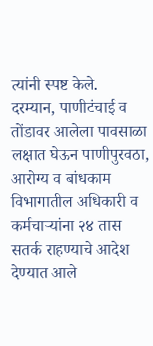त्यांनी स्पष्ट केले.
दरम्यान, पाणीटंचाई व तोंडावर आलेला पावसाळा लक्षात घेऊन पाणीपुरवठा, आरोग्य व बांधकाम विभागातील अधिकारी व कर्मचाऱ्यांना २४ तास सतर्क राहण्याचे आदेश देण्यात आले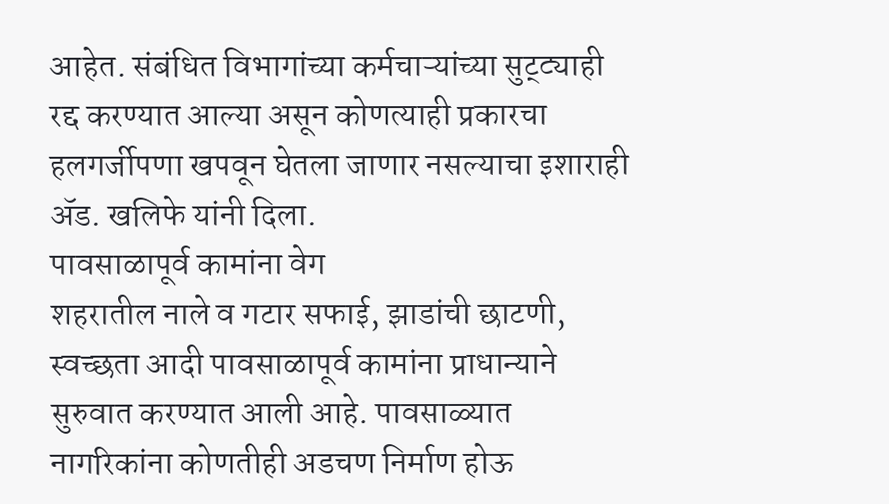आहेत. संबंधित विभागांच्या कर्मचाऱ्यांच्या सुट्ट्याही रद्द करण्यात आल्या असून कोणत्याही प्रकारचा हलगर्जीपणा खपवून घेतला जाणार नसल्याचा इशाराही ॲड. खलिफे यांनी दिला.
पावसाळापूर्व कामांना वेग
शहरातील नाले व गटार सफाई, झाडांची छाटणी, स्वच्छता आदी पावसाळापूर्व कामांना प्राधान्याने सुरुवात करण्यात आली आहे. पावसाळ्यात नागरिकांना कोणतीही अडचण निर्माण होऊ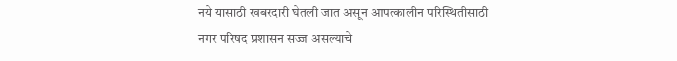नये यासाठी खबरदारी घेतली जात असून आपत्कालीन परिस्थितीसाठी नगर परिषद प्रशासन सज्ज असल्याचे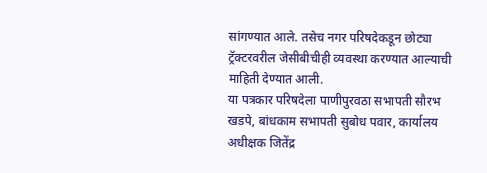सांगण्यात आले. तसेच नगर परिषदेकडून छोट्या ट्रॅक्टरवरील जेसीबीचीही व्यवस्था करण्यात आल्याची माहिती देण्यात आली.
या पत्रकार परिषदेला पाणीपुरवठा सभापती सौरभ खडपे, बांधकाम सभापती सुबोध पवार, कार्यालय अधीक्षक जितेंद्र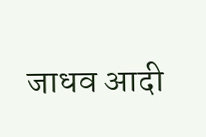जाधव आदी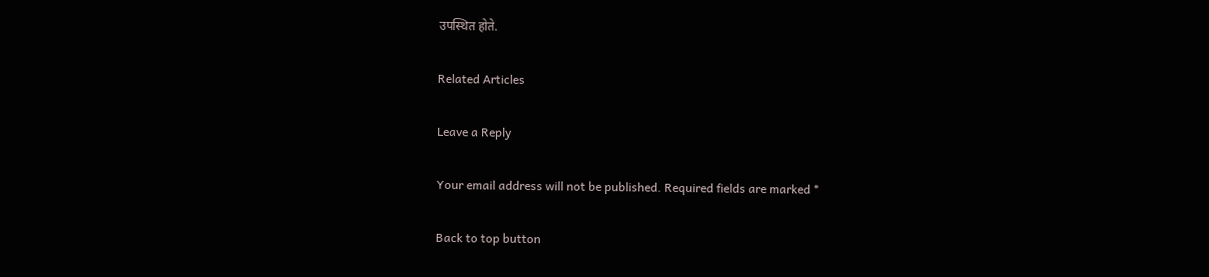उपस्थित होते.

Related Articles

Leave a Reply

Your email address will not be published. Required fields are marked *

Back to top button